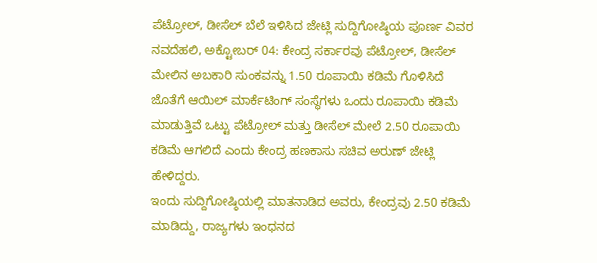ಪೆಟ್ರೋಲ್, ಡೀಸೆಲ್ ಬೆಲೆ ಇಳಿಸಿದ ಜೇಟ್ಲಿ ಸುದ್ದಿಗೋಷ್ಠಿಯ ಪೂರ್ಣ ವಿವರ
ನವದೆಹಲಿ, ಅಕ್ಟೋಬರ್ 04: ಕೇಂದ್ರ ಸರ್ಕಾರವು ಪೆಟ್ರೋಲ್, ಡೀಸೆಲ್ ಮೇಲಿನ ಅಬಕಾರಿ ಸುಂಕವನ್ನು 1.50 ರೂಪಾಯಿ ಕಡಿಮೆ ಗೊಳಿಸಿದೆ ಜೊತೆಗೆ ಆಯಿಲ್ ಮಾರ್ಕೆಟಿಂಗ್ ಸಂಸ್ಥೆಗಳು ಒಂದು ರೂಪಾಯಿ ಕಡಿಮೆ ಮಾಡುತ್ತಿವೆ ಒಟ್ಟು ಪೆಟ್ರೋಲ್ ಮತ್ತು ಡೀಸೆಲ್ ಮೇಲೆ 2.50 ರೂಪಾಯಿ ಕಡಿಮೆ ಆಗಲಿದೆ ಎಂದು ಕೇಂದ್ರ ಹಣಕಾಸು ಸಚಿವ ಅರುಣ್ ಜೇಟ್ಲಿ ಹೇಳಿದ್ದರು.
ಇಂದು ಸುದ್ದಿಗೋಷ್ಠಿಯಲ್ಲಿ ಮಾತನಾಡಿದ ಅವರು, ಕೇಂದ್ರವು 2.50 ಕಡಿಮೆ ಮಾಡಿದ್ದು, ರಾಜ್ಯಗಳು ಇಂಧನದ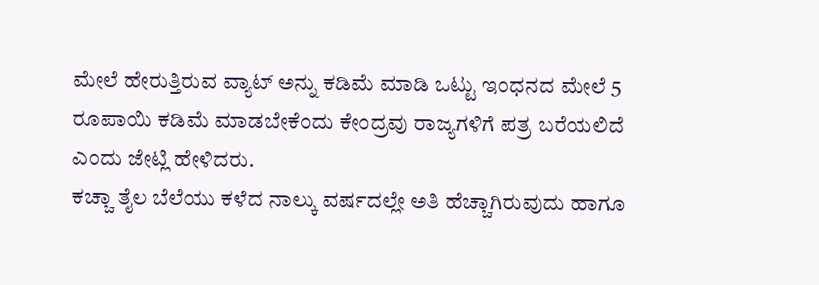ಮೇಲೆ ಹೇರುತ್ತಿರುವ ವ್ಯಾಟ್ ಅನ್ನು ಕಡಿಮೆ ಮಾಡಿ ಒಟ್ಟು ಇಂಧನದ ಮೇಲೆ 5 ರೂಪಾಯಿ ಕಡಿಮೆ ಮಾಡಬೇಕೆಂದು ಕೇಂದ್ರವು ರಾಜ್ಯಗಳಿಗೆ ಪತ್ರ ಬರೆಯಲಿದೆ ಎಂದು ಜೇಟ್ಲಿ ಹೇಳಿದರು.
ಕಚ್ಚಾ ತೈಲ ಬೆಲೆಯು ಕಳೆದ ನಾಲ್ಕು ವರ್ಷದಲ್ಲೇ ಅತಿ ಹೆಚ್ಚಾಗಿರುವುದು ಹಾಗೂ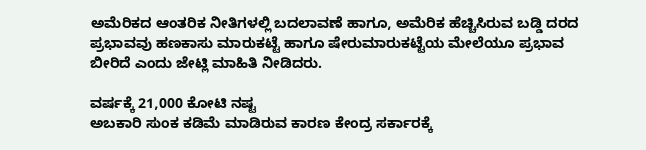ಅಮೆರಿಕದ ಆಂತರಿಕ ನೀತಿಗಳಲ್ಲಿ ಬದಲಾವಣೆ ಹಾಗೂ, ಅಮೆರಿಕ ಹೆಚ್ಚಿಸಿರುವ ಬಡ್ಡಿ ದರದ ಪ್ರಭಾವವು ಹಣಕಾಸು ಮಾರುಕಟ್ಟೆ ಹಾಗೂ ಷೇರುಮಾರುಕಟ್ಟೆಯ ಮೇಲೆಯೂ ಪ್ರಭಾವ ಬೀರಿದೆ ಎಂದು ಜೇಟ್ಲಿ ಮಾಹಿತಿ ನೀಡಿದರು.

ವರ್ಷಕ್ಕೆ 21,000 ಕೋಟಿ ನಷ್ಟ
ಅಬಕಾರಿ ಸುಂಕ ಕಡಿಮೆ ಮಾಡಿರುವ ಕಾರಣ ಕೇಂದ್ರ ಸರ್ಕಾರಕ್ಕೆ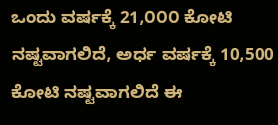ಒಂದು ವರ್ಷಕ್ಕೆ 21,೦೦೦ ಕೋಟಿ ನಷ್ಟವಾಗಲಿದೆ, ಅರ್ಧ ವರ್ಷಕ್ಕೆ 10,500 ಕೋಟಿ ನಷ್ಟವಾಗಲಿದೆ ಈ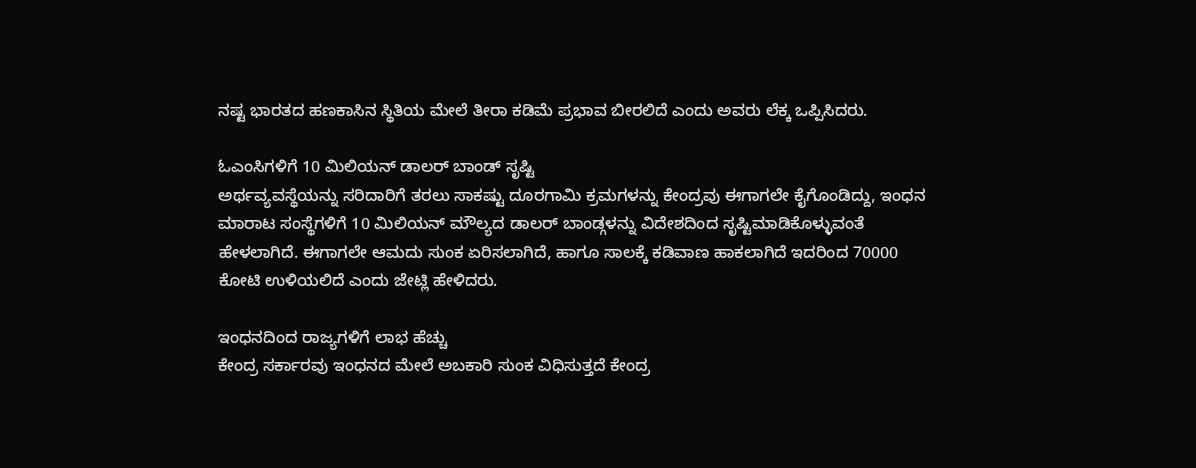ನಷ್ಟ ಭಾರತದ ಹಣಕಾಸಿನ ಸ್ಥಿತಿಯ ಮೇಲೆ ತೀರಾ ಕಡಿಮೆ ಪ್ರಭಾವ ಬೀರಲಿದೆ ಎಂದು ಅವರು ಲೆಕ್ಕ ಒಪ್ಪಿಸಿದರು.

ಓಎಂಸಿಗಳಿಗೆ 10 ಮಿಲಿಯನ್ ಡಾಲರ್ ಬಾಂಡ್ ಸೃಷ್ಟಿ
ಅರ್ಥವ್ಯವಸ್ಥೆಯನ್ನು ಸರಿದಾರಿಗೆ ತರಲು ಸಾಕಷ್ಟು ದೂರಗಾಮಿ ಕ್ರಮಗಳನ್ನು ಕೇಂದ್ರವು ಈಗಾಗಲೇ ಕೈಗೊಂಡಿದ್ದು, ಇಂಧನ ಮಾರಾಟ ಸಂಸ್ಥೆಗಳಿಗೆ 10 ಮಿಲಿಯನ್ ಮೌಲ್ಯದ ಡಾಲರ್ ಬಾಂಡ್ಗಳನ್ನು ವಿದೇಶದಿಂದ ಸೃಷ್ಟಿಮಾಡಿಕೊಳ್ಳುವಂತೆ ಹೇಳಲಾಗಿದೆ. ಈಗಾಗಲೇ ಆಮದು ಸುಂಕ ಏರಿಸಲಾಗಿದೆ, ಹಾಗೂ ಸಾಲಕ್ಕೆ ಕಡಿವಾಣ ಹಾಕಲಾಗಿದೆ ಇದರಿಂದ 70000 ಕೋಟಿ ಉಳಿಯಲಿದೆ ಎಂದು ಜೇಟ್ಲಿ ಹೇಳಿದರು.

ಇಂಧನದಿಂದ ರಾಜ್ಯಗಳಿಗೆ ಲಾಭ ಹೆಚ್ಚು
ಕೇಂದ್ರ ಸರ್ಕಾರವು ಇಂಧನದ ಮೇಲೆ ಅಬಕಾರಿ ಸುಂಕ ವಿಧಿಸುತ್ತದೆ ಕೇಂದ್ರ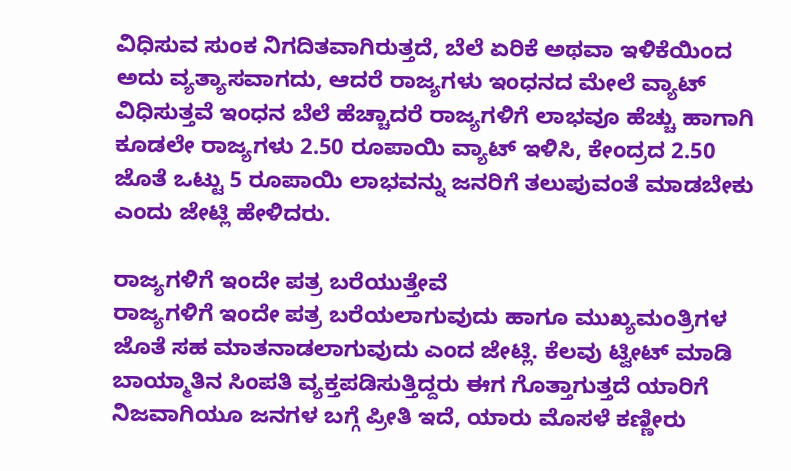ವಿಧಿಸುವ ಸುಂಕ ನಿಗದಿತವಾಗಿರುತ್ತದೆ, ಬೆಲೆ ಏರಿಕೆ ಅಥವಾ ಇಳಿಕೆಯಿಂದ ಅದು ವ್ಯತ್ಯಾಸವಾಗದು, ಆದರೆ ರಾಜ್ಯಗಳು ಇಂಧನದ ಮೇಲೆ ವ್ಯಾಟ್ ವಿಧಿಸುತ್ತವೆ ಇಂಧನ ಬೆಲೆ ಹೆಚ್ಚಾದರೆ ರಾಜ್ಯಗಳಿಗೆ ಲಾಭವೂ ಹೆಚ್ಚು ಹಾಗಾಗಿ ಕೂಡಲೇ ರಾಜ್ಯಗಳು 2.50 ರೂಪಾಯಿ ವ್ಯಾಟ್ ಇಳಿಸಿ, ಕೇಂದ್ರದ 2.50 ಜೊತೆ ಒಟ್ಟು 5 ರೂಪಾಯಿ ಲಾಭವನ್ನು ಜನರಿಗೆ ತಲುಪುವಂತೆ ಮಾಡಬೇಕು ಎಂದು ಜೇಟ್ಲಿ ಹೇಳಿದರು.

ರಾಜ್ಯಗಳಿಗೆ ಇಂದೇ ಪತ್ರ ಬರೆಯುತ್ತೇವೆ
ರಾಜ್ಯಗಳಿಗೆ ಇಂದೇ ಪತ್ರ ಬರೆಯಲಾಗುವುದು ಹಾಗೂ ಮುಖ್ಯಮಂತ್ರಿಗಳ ಜೊತೆ ಸಹ ಮಾತನಾಡಲಾಗುವುದು ಎಂದ ಜೇಟ್ಲಿ. ಕೆಲವು ಟ್ವೀಟ್ ಮಾಡಿ ಬಾಯ್ಮಾತಿನ ಸಿಂಪತಿ ವ್ಯಕ್ತಪಡಿಸುತ್ತಿದ್ದರು ಈಗ ಗೊತ್ತಾಗುತ್ತದೆ ಯಾರಿಗೆ ನಿಜವಾಗಿಯೂ ಜನಗಳ ಬಗ್ಗೆ ಪ್ರೀತಿ ಇದೆ, ಯಾರು ಮೊಸಳೆ ಕಣ್ಣೀರು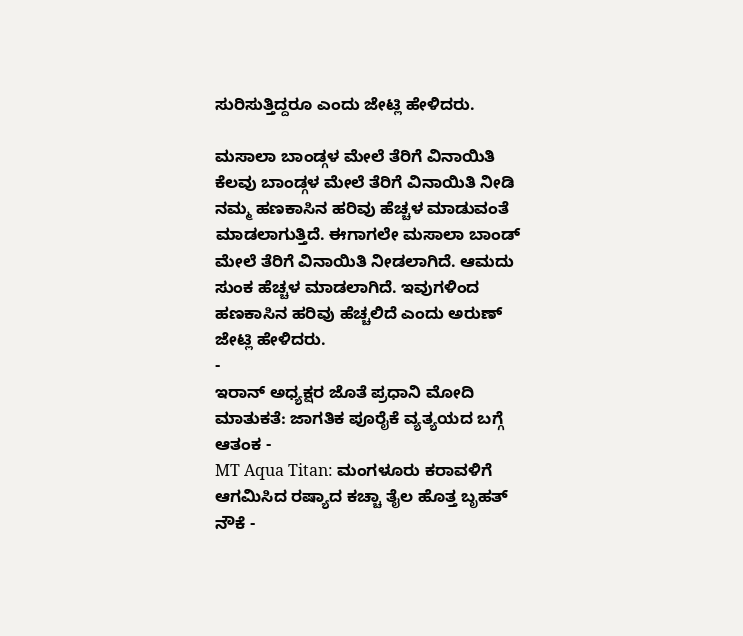ಸುರಿಸುತ್ತಿದ್ದರೂ ಎಂದು ಜೇಟ್ಲಿ ಹೇಳಿದರು.

ಮಸಾಲಾ ಬಾಂಡ್ಗಳ ಮೇಲೆ ತೆರಿಗೆ ವಿನಾಯಿತಿ
ಕೆಲವು ಬಾಂಡ್ಗಳ ಮೇಲೆ ತೆರಿಗೆ ವಿನಾಯಿತಿ ನೀಡಿ ನಮ್ಮ ಹಣಕಾಸಿನ ಹರಿವು ಹೆಚ್ಚಳ ಮಾಡುವಂತೆ ಮಾಡಲಾಗುತ್ತಿದೆ. ಈಗಾಗಲೇ ಮಸಾಲಾ ಬಾಂಡ್ ಮೇಲೆ ತೆರಿಗೆ ವಿನಾಯಿತಿ ನೀಡಲಾಗಿದೆ. ಆಮದು ಸುಂಕ ಹೆಚ್ಚಳ ಮಾಡಲಾಗಿದೆ. ಇವುಗಳಿಂದ ಹಣಕಾಸಿನ ಹರಿವು ಹೆಚ್ಚಲಿದೆ ಎಂದು ಅರುಣ್ ಜೇಟ್ಲಿ ಹೇಳಿದರು.
-
ಇರಾನ್ ಅಧ್ಯಕ್ಷರ ಜೊತೆ ಪ್ರಧಾನಿ ಮೋದಿ ಮಾತುಕತೆ: ಜಾಗತಿಕ ಪೂರೈಕೆ ವ್ಯತ್ಯಯದ ಬಗ್ಗೆ ಆತಂಕ -
MT Aqua Titan: ಮಂಗಳೂರು ಕರಾವಳಿಗೆ ಆಗಮಿಸಿದ ರಷ್ಯಾದ ಕಚ್ಚಾ ತೈಲ ಹೊತ್ತ ಬೃಹತ್ ನೌಕೆ -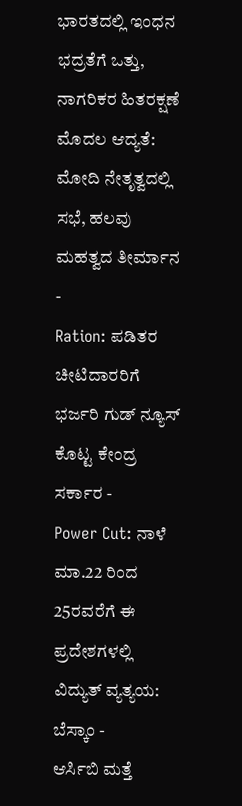ಭಾರತದಲ್ಲಿ ಇಂಧನ ಭದ್ರತೆಗೆ ಒತ್ತು, ನಾಗರಿಕರ ಹಿತರಕ್ಷಣೆ ಮೊದಲ ಆದ್ಯತೆ: ಮೋದಿ ನೇತೃತ್ವದಲ್ಲಿ ಸಭೆ, ಹಲವು ಮಹತ್ವದ ತೀರ್ಮಾನ -
Ration: ಪಡಿತರ ಚೀಟಿದಾರರಿಗೆ ಭರ್ಜರಿ ಗುಡ್ ನ್ಯೂಸ್ ಕೊಟ್ಟ ಕೇಂದ್ರ ಸರ್ಕಾರ -
Power Cut: ನಾಳೆ ಮಾ.22 ರಿಂದ 25ರವರೆಗೆ ಈ ಪ್ರದೇಶಗಳಲ್ಲಿ ವಿದ್ಯುತ್ ವ್ಯತ್ಯಯ: ಬೆಸ್ಕಾಂ -
ಆರ್ಸಿಬಿ ಮತ್ತೆ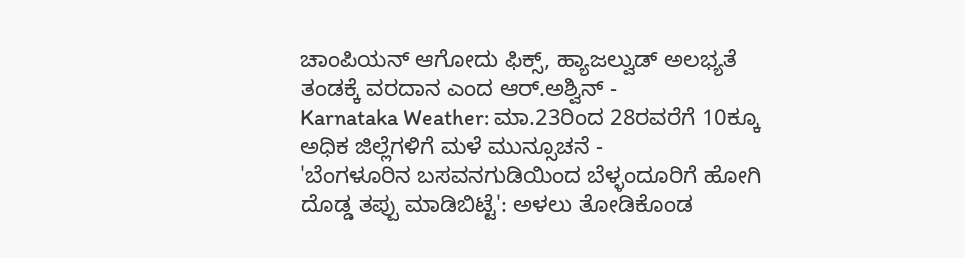ಚಾಂಪಿಯನ್ ಆಗೋದು ಫಿಕ್ಸ್, ಹ್ಯಾಜಲ್ವುಡ್ ಅಲಭ್ಯತೆ ತಂಡಕ್ಕೆ ವರದಾನ ಎಂದ ಆರ್.ಅಶ್ವಿನ್ -
Karnataka Weather: ಮಾ.23ರಿಂದ 28ರವರೆಗೆ 10ಕ್ಕೂ ಅಧಿಕ ಜಿಲ್ಲೆಗಳಿಗೆ ಮಳೆ ಮುನ್ಸೂಚನೆ -
'ಬೆಂಗಳೂರಿನ ಬಸವನಗುಡಿಯಿಂದ ಬೆಳ್ಳಂದೂರಿಗೆ ಹೋಗಿ ದೊಡ್ಡ ತಪ್ಪು ಮಾಡಿಬಿಟ್ಟೆ': ಅಳಲು ತೋಡಿಕೊಂಡ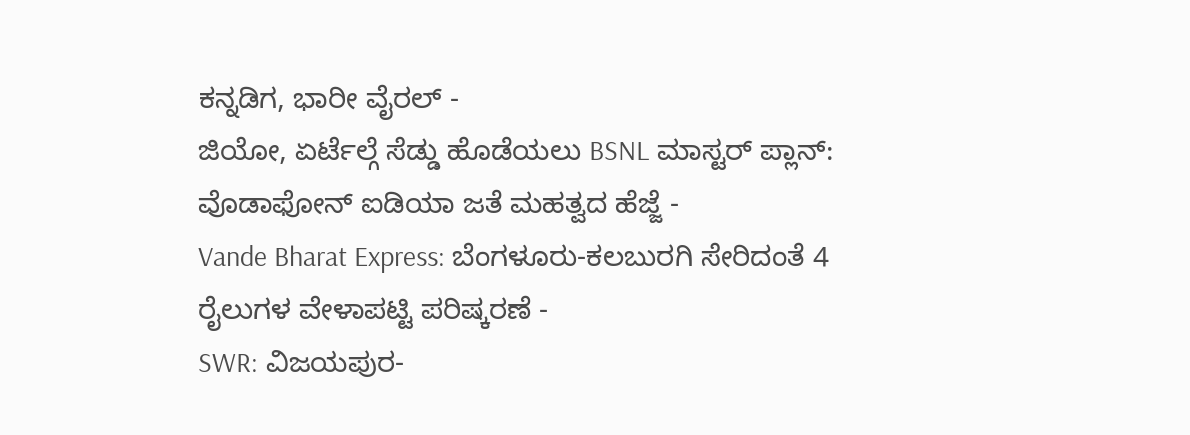ಕನ್ನಡಿಗ, ಭಾರೀ ವೈರಲ್ -
ಜಿಯೋ, ಏರ್ಟೆಲ್ಗೆ ಸೆಡ್ಡು ಹೊಡೆಯಲು BSNL ಮಾಸ್ಟರ್ ಪ್ಲಾನ್: ವೊಡಾಫೋನ್ ಐಡಿಯಾ ಜತೆ ಮಹತ್ವದ ಹೆಜ್ಜೆ -
Vande Bharat Express: ಬೆಂಗಳೂರು-ಕಲಬುರಗಿ ಸೇರಿದಂತೆ 4 ರೈಲುಗಳ ವೇಳಾಪಟ್ಟಿ ಪರಿಷ್ಕರಣೆ -
SWR: ವಿಜಯಪುರ-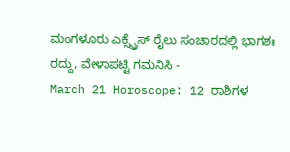ಮಂಗಳೂರು ಎಕ್ಸ್ಪ್ರೆಸ್ ರೈಲು ಸಂಚಾರದಲ್ಲಿ ಭಾಗಶಃ ರದ್ದು, ವೇಳಾಪಟ್ಟಿ ಗಮನಿಸಿ -
March 21 Horoscope: 12 ರಾಶಿಗಳ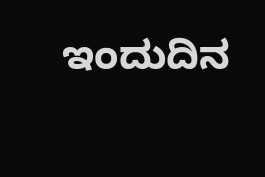ಇಂದುದಿನ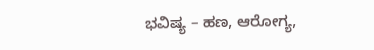ಭವಿಷ್ಯ – ಹಣ, ಆರೋಗ್ಯ,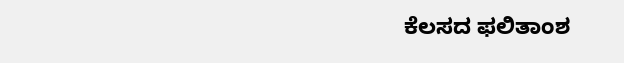ಕೆಲಸದ ಫಲಿತಾಂಶ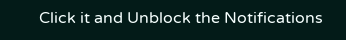Click it and Unblock the Notifications